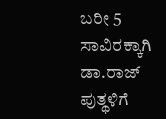ಬರೀ 5 ಸಾವಿರಕ್ಕಾಗಿ ಡಾ.ರಾಜ್ ಪುತ್ಥಳಿಗೆ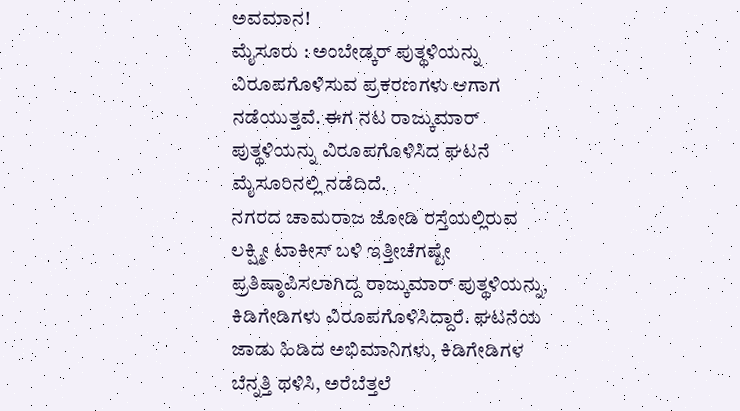ಅವಮಾನ!
ಮೈಸೂರು : ಅಂಬೇಡ್ಕರ್ ಪುತ್ಥಳಿಯನ್ನು ವಿರೂಪಗೊಳಿಸುವ ಪ್ರಕರಣಗಳು ಆಗಾಗ ನಡೆಯುತ್ತವೆ. ಈಗ ನಟ ರಾಜ್ಕುಮಾರ್ ಪುತ್ಥಳಿಯನ್ನು ವಿರೂಪಗೊಳಿಸಿದ ಘಟನೆ ಮೈಸೂರಿನಲ್ಲಿ ನಡೆದಿದೆ.
ನಗರದ ಚಾಮರಾಜ ಜೋಡಿ ರಸ್ತೆಯಲ್ಲಿರುವ ಲಕ್ಷ್ಮೀ ಟಾಕೀಸ್ ಬಳಿ ಇತ್ತೀಚೆಗಷ್ಟೇ ಪ್ರತಿಷ್ಠಾಪಿಸಲಾಗಿದ್ದ ರಾಜ್ಕುಮಾರ್ ಪುತ್ಥಳಿಯನ್ನು, ಕಿಡಿಗೇಡಿಗಳು ವಿರೂಪಗೊಳಿಸಿದ್ದಾರೆ. ಘಟನೆಯ ಜಾಡು ಹಿಡಿದ ಅಭಿಮಾನಿಗಳು, ಕಿಡಿಗೇಡಿಗಳ ಬೆನ್ನತ್ತಿ ಥಳಿಸಿ, ಅರೆಬೆತ್ತಲೆ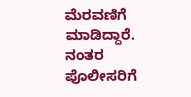ಮೆರವಣಿಗೆ ಮಾಡಿದ್ದಾರೆ. ನಂತರ ಪೊಲೀಸರಿಗೆ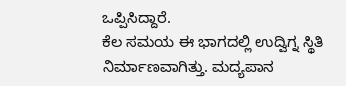ಒಪ್ಪಿಸಿದ್ದಾರೆ.
ಕೆಲ ಸಮಯ ಈ ಭಾಗದಲ್ಲಿ ಉದ್ವಿಗ್ನ ಸ್ಥಿತಿ ನಿರ್ಮಾಣವಾಗಿತ್ತು. ಮದ್ಯಪಾನ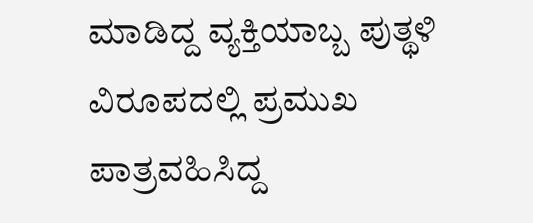ಮಾಡಿದ್ದ ವ್ಯಕ್ತಿಯಾಬ್ಬ ಪುತ್ಥಳಿ ವಿರೂಪದಲ್ಲಿ ಪ್ರಮುಖ ಪಾತ್ರವಹಿಸಿದ್ದ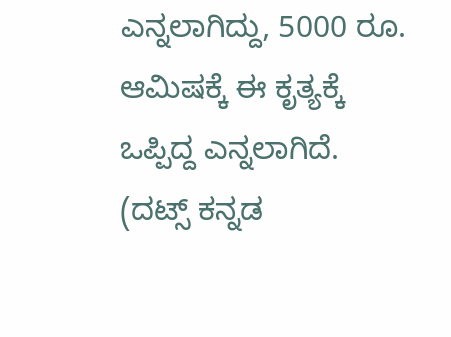ಎನ್ನಲಾಗಿದ್ದು, 5000 ರೂ. ಆಮಿಷಕ್ಕೆ ಈ ಕೃತ್ಯಕ್ಕೆ ಒಪ್ಪಿದ್ದ ಎನ್ನಲಾಗಿದೆ.
(ದಟ್ಸ್ ಕನ್ನಡ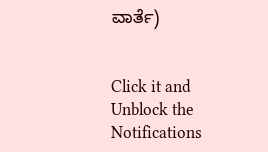ವಾರ್ತೆ)


Click it and Unblock the Notifications